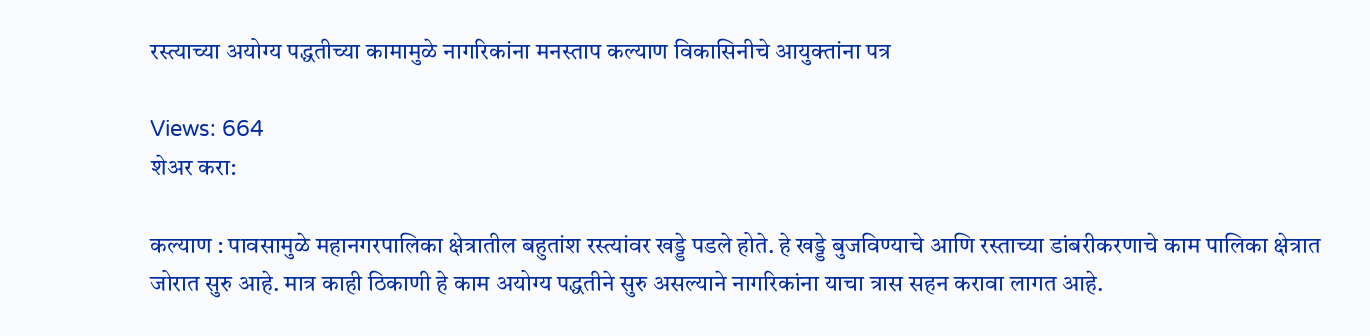रस्त्याच्या अयोग्य पद्धतीच्या कामामुळे नागरिकांना मनस्ताप कल्याण विकासिनीचे आयुक्तांना पत्र

Views: 664
शेअर करा:

कल्याण : पावसामुळे महानगरपालिका क्षेत्रातील बहुतांश रस्त्यांवर खड्डे पडले होते. हे खड्डे बुजविण्याचे आणि रस्ताच्या डांबरीकरणाचे काम पालिका क्षेत्रात जोरात सुरु आहे. मात्र काही ठिकाणी हे काम अयोग्य पद्धतीने सुरु असल्याने नागरिकांना याचा त्रास सहन करावा लागत आहे.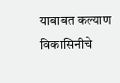याबाबत कल्याण विकासिनीचे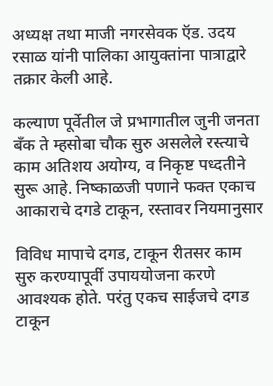अध्यक्ष तथा माजी नगरसेवक ऍड. उदय रसाळ यांनी पालिका आयुक्तांना पात्राद्वारे तक्रार केली आहे.

कल्याण पूर्वेतील जे प्रभागातील जुनी जनता बँक ते म्हसोबा चौक सुरु असलेले रस्त्याचे काम अतिशय अयोग्य, व निकृष्ट पध्दतीने सुरू आहे. निष्काळजी पणाने फक्त एकाच आकाराचे दगडे टाकून, रस्तावर नियमानुसार

विविध मापाचे दगड, टाकून रीतसर काम सुरु करण्यापूर्वी उपाययोजना करणे आवश्यक होते. परंतु एकच साईजचे दगड टाकून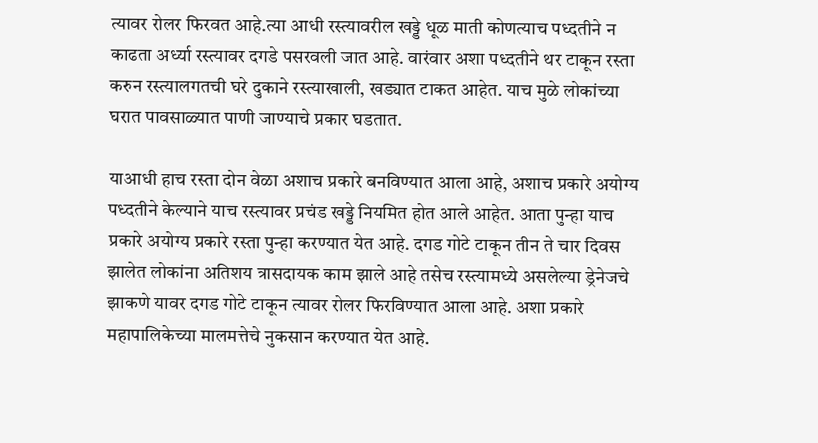त्यावर रोलर फिरवत आहे.त्या आधी रस्त्यावरील खड्डे धूळ माती कोणत्याच पध्दतीने न काढता अर्ध्या रस्त्यावर दगडे पसरवली जात आहे. वारंवार अशा पध्दतीने थर टाकून रस्ता करुन रस्त्यालगतची घरे दुकाने रस्त्याखाली, खड्यात टाकत आहेत. याच मुळे लोकांच्या घरात पावसाळ्यात पाणी जाण्याचे प्रकार घडतात.

याआधी हाच रस्ता दोन वेळा अशाच प्रकारे बनविण्यात आला आहे, अशाच प्रकारे अयोग्य पध्दतीने केल्याने याच रस्त्यावर प्रचंड खड्डे नियमित होत आले आहेत. आता पुन्हा याच प्रकारे अयोग्य प्रकारे रस्ता पुन्हा करण्यात येत आहे. दगड गोटे टाकून तीन ते चार दिवस झालेत लोकांना अतिशय त्रासदायक काम झाले आहे तसेच रस्त्यामध्ये असलेल्या ड्रेनेजचे झाकणे यावर दगड गोटे टाकून त्यावर रोलर फिरविण्यात आला आहे. अशा प्रकारे महापालिकेच्या मालमत्तेचे नुकसान करण्यात येत आहे.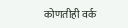कोणतीही वर्क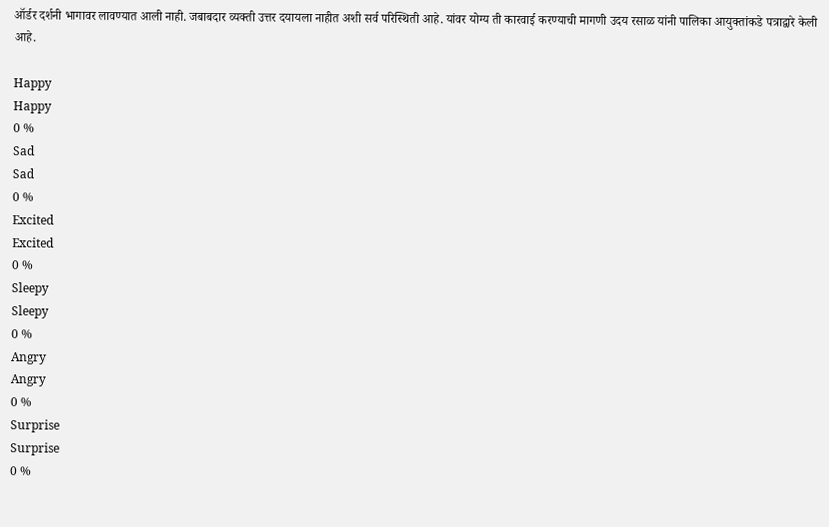ऑर्डर दर्शनी भागावर लावण्यात आली नाही. जबाबदार व्यक्ती उत्तर दयायला नाहीत अशी सर्व परिस्थिती आहे. यांवर योग्य ती कारवाई करण्याची मागणी उदय रसाळ यांनी पालिका आयुक्तांकडे पत्राद्वारे केली आहे.

Happy
Happy
0 %
Sad
Sad
0 %
Excited
Excited
0 %
Sleepy
Sleepy
0 %
Angry
Angry
0 %
Surprise
Surprise
0 %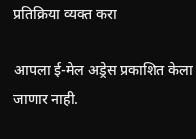प्रतिक्रिया व्यक्त करा

आपला ई-मेल अड्रेस प्रकाशित केला जाणार नाही.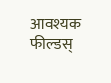आवश्यक फील्डस्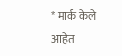* मार्क केले आहेत